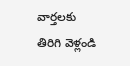వార్తలకు తిరిగి వెళ్లండి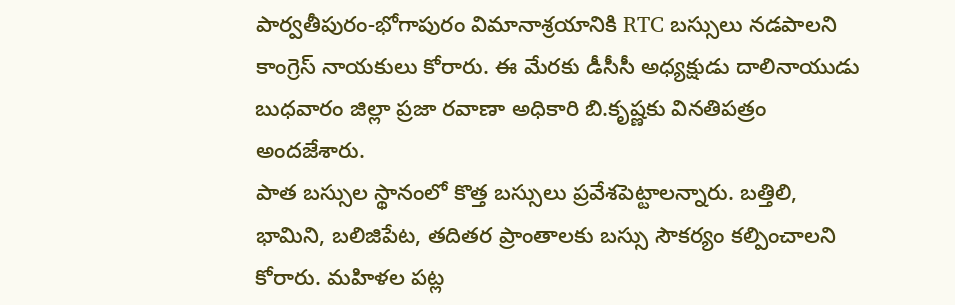పార్వతీపురం-భోగాపురం విమానాశ్రయానికి RTC బస్సులు నడపాలని కాంగ్రెస్ నాయకులు కోరారు. ఈ మేరకు డీసీసీ అధ్యక్షుడు దాలినాయుడు బుధవారం జిల్లా ప్రజా రవాణా అధికారి బి.కృష్ణకు వినతిపత్రం అందజేశారు.
పాత బస్సుల స్థానంలో కొత్త బస్సులు ప్రవేశపెట్టాలన్నారు. బత్తిలి, భామిని, బలిజిపేట, తదితర ప్రాంతాలకు బస్సు సౌకర్యం కల్పించాలని కోరారు. మహిళల పట్ల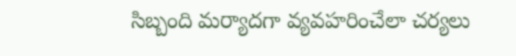సిబ్బంది మర్యాదగా వ్యవహరించేలా చర్యలు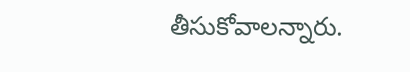తీసుకోవాలన్నారు.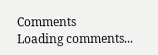Comments
Loading comments...